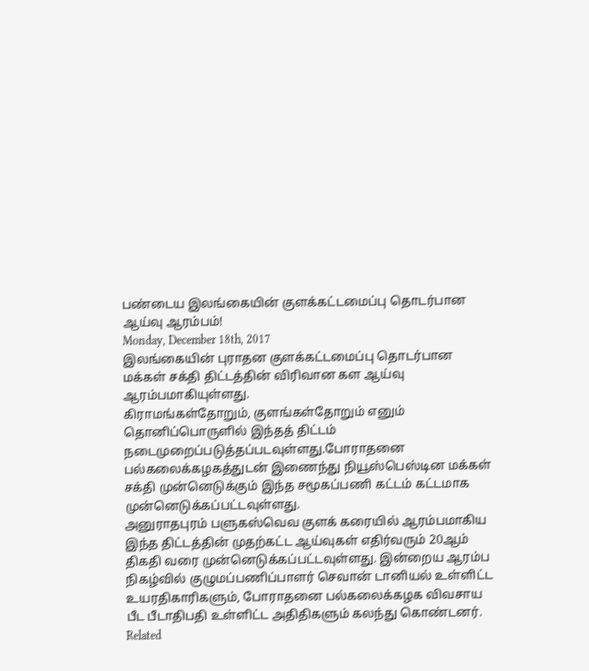பண்டைய இலங்கையின் குளக்கட்டமைப்பு தொடர்பான ஆய்வு ஆரம்பம்!
Monday, December 18th, 2017
இலங்கையின் புராதன குளக்கட்டமைப்பு தொடர்பான மக்கள் சக்தி திட்டத்தின் விரிவான கள ஆய்வு ஆரம்பமாகியுள்ளது.
கிராமங்கள்தோறும், குளங்கள்தோறும் எனும் தொனிப்பொருளில் இந்தத் திட்டம் நடைமுறைப்படுத்தப்படவுள்ளது.போராதனை பல்கலைக்கழகத்துடன் இணைந்து நியூஸ்பெஸ்டின மக்கள் சக்தி முன்னெடுக்கும் இந்த சமூகப்பணி கட்டம் கட்டமாக முன்னெடுக்கப்பட்டவுள்ளது.
அனுராதபுரம் பளுகஸ்வெவ குளக் கரையில் ஆரம்பமாகிய இந்த திட்டத்தின் முதற்கட்ட ஆய்வுகள் எதிர்வரும் 20ஆம் திகதி வரை முன்னெடுக்கப்பட்டவுள்ளது. இன்றைய ஆரம்ப நிகழ்வில் குழுமப்பணிப்பாளர் செவான் டானியல் உள்ளிட்ட உயரதிகாரிகளும், போராதனை பல்கலைக்கழக விவசாய பீட பீடாதிபதி உள்ளிட்ட அதிதிகளும் கலந்து கொண்டனர்.
Related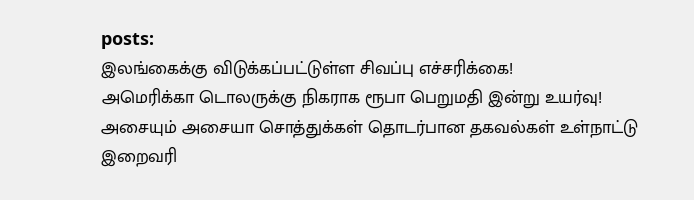posts:
இலங்கைக்கு விடுக்கப்பட்டுள்ள சிவப்பு எச்சரிக்கை!
அமெரிக்கா டொலருக்கு நிகராக ரூபா பெறுமதி இன்று உயர்வு!
அசையும் அசையா சொத்துக்கள் தொடர்பான தகவல்கள் உள்நாட்டு இறைவரி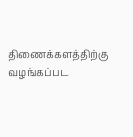திணைக்களத்திற்கு வழங்கப்பட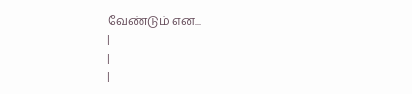வேண்டும் என...
|
|
|